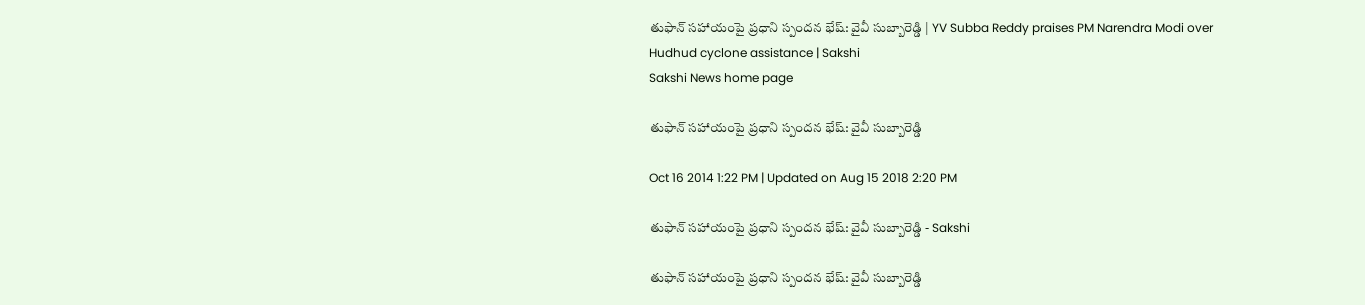తుఫాన్ సహాయంపై ప్రధాని స్పందన భేష్: వైవీ సుబ్బారెడ్డి | YV Subba Reddy praises PM Narendra Modi over Hudhud cyclone assistance | Sakshi
Sakshi News home page

తుఫాన్ సహాయంపై ప్రధాని స్పందన భేష్: వైవీ సుబ్బారెడ్డి

Oct 16 2014 1:22 PM | Updated on Aug 15 2018 2:20 PM

తుఫాన్ సహాయంపై ప్రధాని స్పందన భేష్: వైవీ సుబ్బారెడ్డి - Sakshi

తుఫాన్ సహాయంపై ప్రధాని స్పందన భేష్: వైవీ సుబ్బారెడ్డి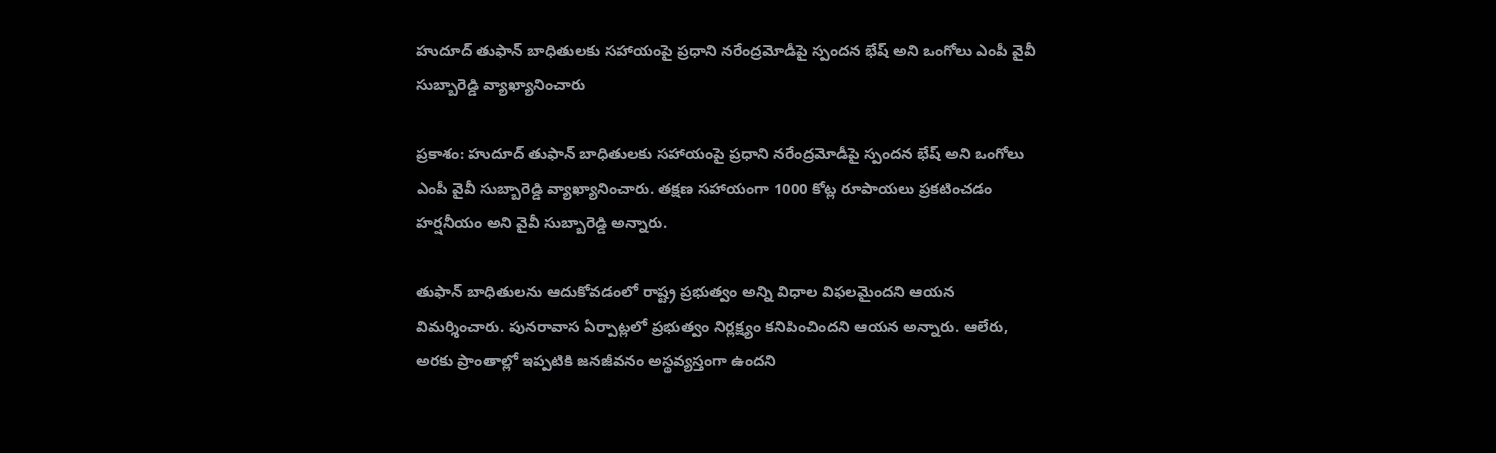హుదూద్ తుఫాన్ బాధితులకు సహాయంపై ప్రధాని నరేంద్రమోడీపై స్పందన భేష్ అని ఒంగోలు ఎంపీ వైవీ సుబ్బారెడ్డి వ్యాఖ్యానించారు

ప్రకాశం: హుదూద్ తుఫాన్ బాధితులకు సహాయంపై ప్రధాని నరేంద్రమోడీపై స్పందన భేష్ అని ఒంగోలు ఎంపీ వైవీ సుబ్బారెడ్డి వ్యాఖ్యానించారు. తక్షణ సహాయంగా 1000 కోట్ల రూపాయలు ప్రకటించడం హర్షనీయం అని వైవీ సుబ్బారెడ్డి అన్నారు.

తుఫాన్ బాధితులను ఆదుకోవడంలో రాష్ట్ర ప్రభుత్వం అన్ని విధాల విఫలమైందని ఆయన విమర్శించారు. పునరావాస ఏర్పాట్లలో ప్రభుత్వం నిర్లక్ష్యం కనిపించిందని ఆయన అన్నారు. ఆలేరు, అరకు ప్రాంతాల్లో ఇప్పటికి జనజీవనం అస్థవ్యస్తంగా ఉందని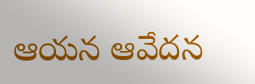ఆయన ఆవేదన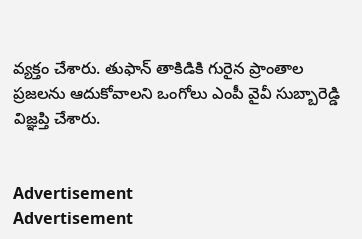వ్యక్తం చేశారు. తుఫాన్ తాకిడికి గురైన ప్రాంతాల ప్రజలను ఆదుకోవాలని ఒంగోలు ఎంపీ వైవీ సుబ్బారెడ్డి విజ్ఞప్తి చేశారు.


Advertisement
Advertisement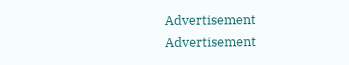Advertisement
Advertisement